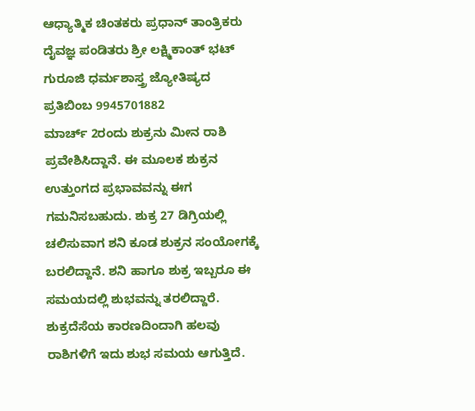ಆಧ್ಯಾತ್ಮಿಕ ಚಿಂತಕರು ಪ್ರಧಾನ್ ತಾಂತ್ರಿಕರು ದೈವಜ್ಞ ಪಂಡಿತರು ಶ್ರೀ ಲಕ್ಷ್ಮಿಕಾಂತ್ ಭಟ್ ಗುರೂಜಿ ಧರ್ಮಶಾಸ್ತ್ರ ಜ್ಯೋತಿಷ್ಯದ ಪ್ರತಿಬಿಂಬ 9945701882
ಮಾರ್ಚ್ 2ರಂದು ಶುಕ್ರನು ಮೀನ ರಾಶಿ ಪ್ರವೇಶಿಸಿದ್ದಾನೆ. ಈ ಮೂಲಕ ಶುಕ್ರನ ಉತ್ತುಂಗದ ಪ್ರಭಾವವನ್ನು ಈಗ ಗಮನಿಸಬಹುದು. ಶುಕ್ರ 27 ಡಿಗ್ರಿಯಲ್ಲಿ ಚಲಿಸುವಾಗ ಶನಿ ಕೂಡ ಶುಕ್ರನ ಸಂಯೋಗಕ್ಕೆ ಬರಲಿದ್ದಾನೆ. ಶನಿ ಹಾಗೂ ಶುಕ್ರ ಇಬ್ಬರೂ ಈ ಸಮಯದಲ್ಲಿ ಶುಭವನ್ನು ತರಲಿದ್ದಾರೆ. ಶುಕ್ರದೆಸೆಯ ಕಾರಣದಿಂದಾಗಿ ಹಲವು ರಾಶಿಗಳಿಗೆ ಇದು ಶುಭ ಸಮಯ ಆಗುತ್ತಿದೆ.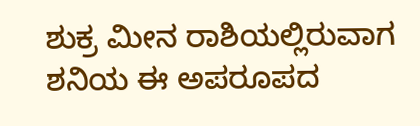ಶುಕ್ರ ಮೀನ ರಾಶಿಯಲ್ಲಿರುವಾಗ ಶನಿಯ ಈ ಅಪರೂಪದ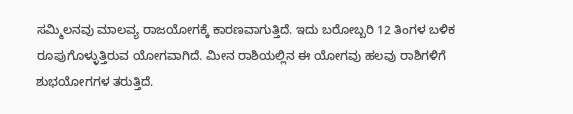ಸಮ್ಮಿಲನವು ಮಾಲವ್ಯ ರಾಜಯೋಗಕ್ಕೆ ಕಾರಣವಾಗುತ್ತಿದೆ. ಇದು ಬರೋಬ್ಬರಿ 12 ತಿಂಗಳ ಬಳಿಕ ರೂಪುಗೊಳ್ಳುತ್ತಿರುವ ಯೋಗವಾಗಿದೆ. ಮೀನ ರಾಶಿಯಲ್ಲಿನ ಈ ಯೋಗವು ಹಲವು ರಾಶಿಗಳಿಗೆ ಶುಭಯೋಗಗಳ ತರುತ್ತಿದೆ.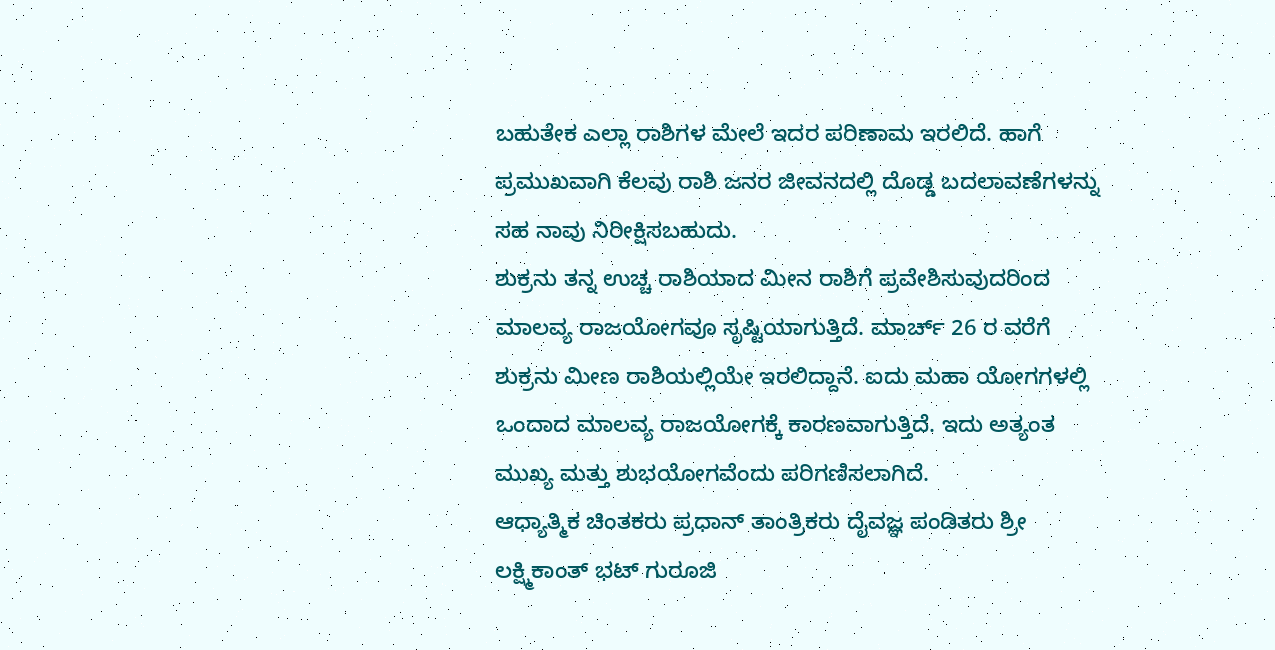ಬಹುತೇಕ ಎಲ್ಲಾ ರಾಶಿಗಳ ಮೇಲೆ ಇದರ ಪರಿಣಾಮ ಇರಲಿದೆ. ಹಾಗೆ ಪ್ರಮುಖವಾಗಿ ಕೆಲವು ರಾಶಿ ಜನರ ಜೀವನದಲ್ಲಿ ದೊಡ್ಡ ಬದಲಾವಣೆಗಳನ್ನು ಸಹ ನಾವು ನಿರೀಕ್ಷಿಸಬಹುದು.
ಶುಕ್ರನು ತನ್ನ ಉಚ್ಚ ರಾಶಿಯಾದ ಮೀನ ರಾಶಿಗೆ ಪ್ರವೇಶಿಸುವುದರಿಂದ ಮಾಲವ್ಯ ರಾಜಯೋಗವೂ ಸೃಷ್ಟಿಯಾಗುತ್ತಿದೆ. ಮಾರ್ಚ್ 26 ರ ವರೆಗೆ ಶುಕ್ರನು ಮೀಣ ರಾಶಿಯಲ್ಲಿಯೇ ಇರಲಿದ್ದಾನೆ. ಐದು ಮಹಾ ಯೋಗಗಳಲ್ಲಿ ಒಂದಾದ ಮಾಲವ್ಯ ರಾಜಯೋಗಕ್ಕೆ ಕಾರಣವಾಗುತ್ತಿದೆ. ಇದು ಅತ್ಯಂತ ಮುಖ್ಯ ಮತ್ತು ಶುಭಯೋಗವೆಂದು ಪರಿಗಣಿಸಲಾಗಿದೆ.
ಆಧ್ಯಾತ್ಮಿಕ ಚಿಂತಕರು ಪ್ರಧಾನ್ ತಾಂತ್ರಿಕರು ದೈವಜ್ಞ ಪಂಡಿತರು ಶ್ರೀ ಲಕ್ಷ್ಮಿಕಾಂತ್ ಭಟ್ ಗುರೂಜಿ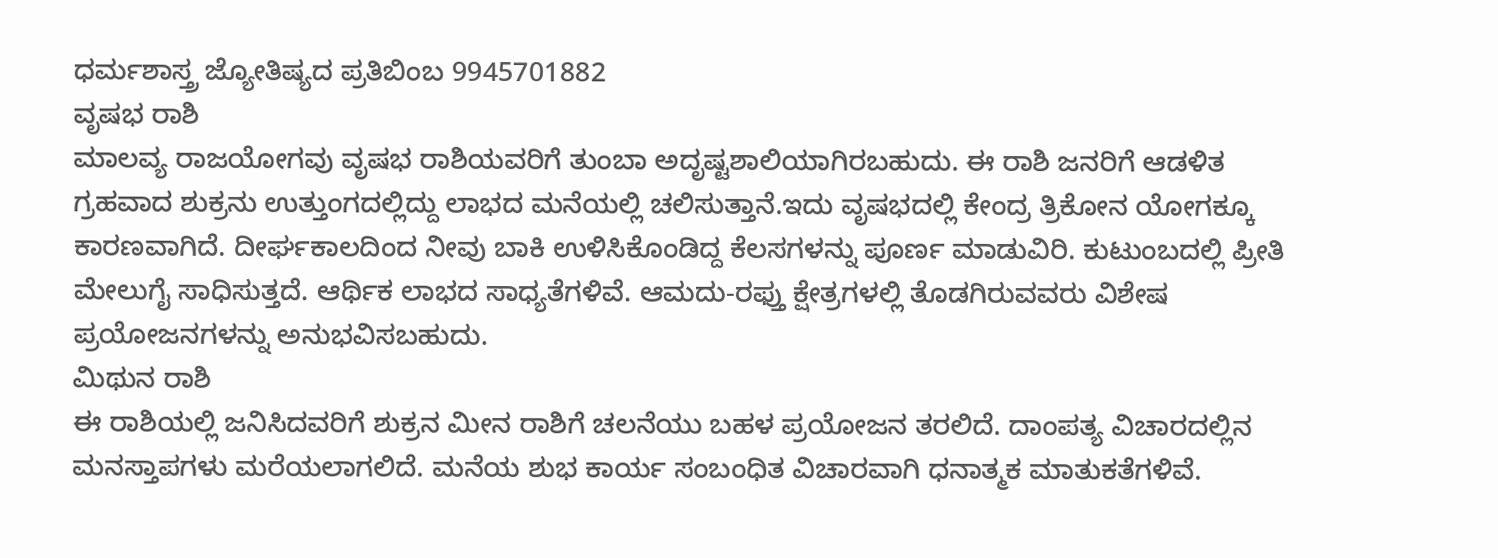ಧರ್ಮಶಾಸ್ತ್ರ ಜ್ಯೋತಿಷ್ಯದ ಪ್ರತಿಬಿಂಬ 9945701882
ವೃಷಭ ರಾಶಿ
ಮಾಲವ್ಯ ರಾಜಯೋಗವು ವೃಷಭ ರಾಶಿಯವರಿಗೆ ತುಂಬಾ ಅದೃಷ್ಟಶಾಲಿಯಾಗಿರಬಹುದು. ಈ ರಾಶಿ ಜನರಿಗೆ ಆಡಳಿತ ಗ್ರಹವಾದ ಶುಕ್ರನು ಉತ್ತುಂಗದಲ್ಲಿದ್ದು ಲಾಭದ ಮನೆಯಲ್ಲಿ ಚಲಿಸುತ್ತಾನೆ.ಇದು ವೃಷಭದಲ್ಲಿ ಕೇಂದ್ರ ತ್ರಿಕೋನ ಯೋಗಕ್ಕೂ ಕಾರಣವಾಗಿದೆ. ದೀರ್ಘಕಾಲದಿಂದ ನೀವು ಬಾಕಿ ಉಳಿಸಿಕೊಂಡಿದ್ದ ಕೆಲಸಗಳನ್ನು ಪೂರ್ಣ ಮಾಡುವಿರಿ. ಕುಟುಂಬದಲ್ಲಿ ಪ್ರೀತಿ ಮೇಲುಗೈ ಸಾಧಿಸುತ್ತದೆ. ಆರ್ಥಿಕ ಲಾಭದ ಸಾಧ್ಯತೆಗಳಿವೆ. ಆಮದು-ರಫ್ತು ಕ್ಷೇತ್ರಗಳಲ್ಲಿ ತೊಡಗಿರುವವರು ವಿಶೇಷ ಪ್ರಯೋಜನಗಳನ್ನು ಅನುಭವಿಸಬಹುದು.
ಮಿಥುನ ರಾಶಿ
ಈ ರಾಶಿಯಲ್ಲಿ ಜನಿಸಿದವರಿಗೆ ಶುಕ್ರನ ಮೀನ ರಾಶಿಗೆ ಚಲನೆಯು ಬಹಳ ಪ್ರಯೋಜನ ತರಲಿದೆ. ದಾಂಪತ್ಯ ವಿಚಾರದಲ್ಲಿನ ಮನಸ್ತಾಪಗಳು ಮರೆಯಲಾಗಲಿದೆ. ಮನೆಯ ಶುಭ ಕಾರ್ಯ ಸಂಬಂಧಿತ ವಿಚಾರವಾಗಿ ಧನಾತ್ಮಕ ಮಾತುಕತೆಗಳಿವೆ.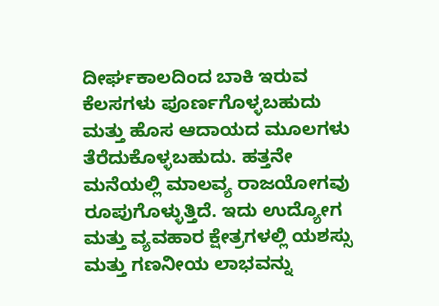ದೀರ್ಘಕಾಲದಿಂದ ಬಾಕಿ ಇರುವ ಕೆಲಸಗಳು ಪೂರ್ಣಗೊಳ್ಳಬಹುದು ಮತ್ತು ಹೊಸ ಆದಾಯದ ಮೂಲಗಳು ತೆರೆದುಕೊಳ್ಳಬಹುದು. ಹತ್ತನೇ ಮನೆಯಲ್ಲಿ ಮಾಲವ್ಯ ರಾಜಯೋಗವು ರೂಪುಗೊಳ್ಳುತ್ತಿದೆ. ಇದು ಉದ್ಯೋಗ ಮತ್ತು ವ್ಯವಹಾರ ಕ್ಷೇತ್ರಗಳಲ್ಲಿ ಯಶಸ್ಸು ಮತ್ತು ಗಣನೀಯ ಲಾಭವನ್ನು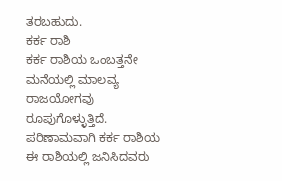ತರಬಹುದು.
ಕರ್ಕ ರಾಶಿ
ಕರ್ಕ ರಾಶಿಯ ಒಂಬತ್ತನೇ ಮನೆಯಲ್ಲಿ ಮಾಲವ್ಯ ರಾಜಯೋಗವು ರೂಪುಗೊಳ್ಳುತ್ತಿದೆ. ಪರಿಣಾಮವಾಗಿ ಕರ್ಕ ರಾಶಿಯ ಈ ರಾಶಿಯಲ್ಲಿ ಜನಿಸಿದವರು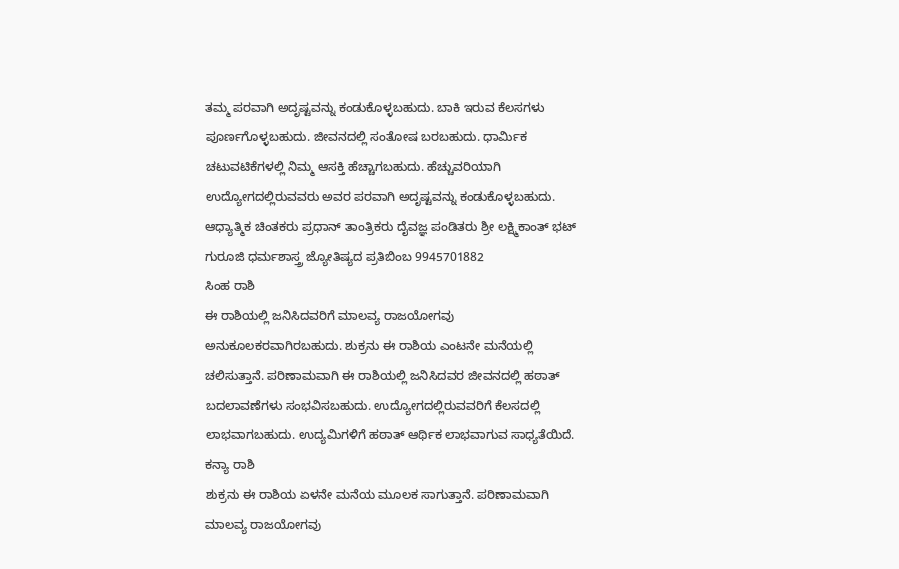ತಮ್ಮ ಪರವಾಗಿ ಅದೃಷ್ಟವನ್ನು ಕಂಡುಕೊಳ್ಳಬಹುದು. ಬಾಕಿ ಇರುವ ಕೆಲಸಗಳು ಪೂರ್ಣಗೊಳ್ಳಬಹುದು. ಜೀವನದಲ್ಲಿ ಸಂತೋಷ ಬರಬಹುದು. ಧಾರ್ಮಿಕ ಚಟುವಟಿಕೆಗಳಲ್ಲಿ ನಿಮ್ಮ ಆಸಕ್ತಿ ಹೆಚ್ಚಾಗಬಹುದು. ಹೆಚ್ಚುವರಿಯಾಗಿ ಉದ್ಯೋಗದಲ್ಲಿರುವವರು ಅವರ ಪರವಾಗಿ ಅದೃಷ್ಟವನ್ನು ಕಂಡುಕೊಳ್ಳಬಹುದು.
ಆಧ್ಯಾತ್ಮಿಕ ಚಿಂತಕರು ಪ್ರಧಾನ್ ತಾಂತ್ರಿಕರು ದೈವಜ್ಞ ಪಂಡಿತರು ಶ್ರೀ ಲಕ್ಷ್ಮಿಕಾಂತ್ ಭಟ್ ಗುರೂಜಿ ಧರ್ಮಶಾಸ್ತ್ರ ಜ್ಯೋತಿಷ್ಯದ ಪ್ರತಿಬಿಂಬ 9945701882
ಸಿಂಹ ರಾಶಿ
ಈ ರಾಶಿಯಲ್ಲಿ ಜನಿಸಿದವರಿಗೆ ಮಾಲವ್ಯ ರಾಜಯೋಗವು ಅನುಕೂಲಕರವಾಗಿರಬಹುದು. ಶುಕ್ರನು ಈ ರಾಶಿಯ ಎಂಟನೇ ಮನೆಯಲ್ಲಿ ಚಲಿಸುತ್ತಾನೆ. ಪರಿಣಾಮವಾಗಿ ಈ ರಾಶಿಯಲ್ಲಿ ಜನಿಸಿದವರ ಜೀವನದಲ್ಲಿ ಹಠಾತ್ ಬದಲಾವಣೆಗಳು ಸಂಭವಿಸಬಹುದು. ಉದ್ಯೋಗದಲ್ಲಿರುವವರಿಗೆ ಕೆಲಸದಲ್ಲಿ ಲಾಭವಾಗಬಹುದು. ಉದ್ಯಮಿಗಳಿಗೆ ಹಠಾತ್ ಆರ್ಥಿಕ ಲಾಭವಾಗುವ ಸಾಧ್ಯತೆಯಿದೆ.
ಕನ್ಯಾ ರಾಶಿ
ಶುಕ್ರನು ಈ ರಾಶಿಯ ಏಳನೇ ಮನೆಯ ಮೂಲಕ ಸಾಗುತ್ತಾನೆ. ಪರಿಣಾಮವಾಗಿ ಮಾಲವ್ಯ ರಾಜಯೋಗವು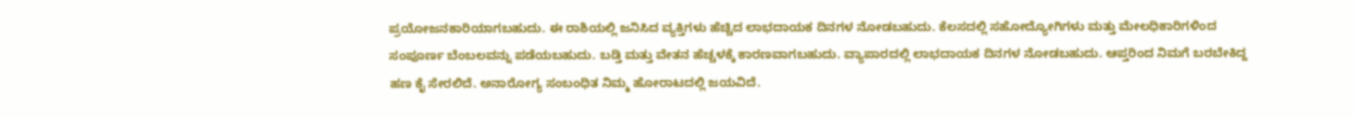ಪ್ರಯೋಜನಕಾರಿಯಾಗಬಹುದು. ಈ ರಾಶಿಯಲ್ಲಿ ಜನಿಸಿದ ವ್ಯಕ್ತಿಗಳು ಹೆಚ್ಚಿದ ಲಾಭದಾಯಕ ದಿನಗಳ ನೋಡಬಹುದು. ಕೆಲಸದಲ್ಲಿ ಸಹೋದ್ಯೋಗಿಗಳು ಮತ್ತು ಮೇಲಧಿಕಾರಿಗಳಿಂದ ಸಂಪೂರ್ಣ ಬೆಂಬಲವನ್ನು ಪಡೆಯಬಹುದು. ಬಡ್ತಿ ಮತ್ತು ವೇತನ ಹೆಚ್ಚಳಕ್ಕೆ ಕಾರಣವಾಗಬಹುದು. ವ್ಯಾಪಾರದಲ್ಲಿ ಲಾಭದಾಯಕ ದಿನಗಳ ನೋಡಬಹುದು. ಆಪ್ತರಿಂದ ನಿಮಗೆ ಬರಬೇಕಿದ್ದ ಹಣ ಕೈ ಸೇರಲಿದೆ. ಅನಾರೋಗ್ಯ ಸಂಬಂಧಿತ ನಿಮ್ಮ ಹೋರಾಟದಲ್ಲಿ ಜಯವಿದೆ.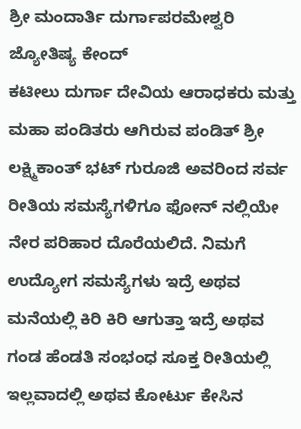ಶ್ರೀ ಮಂದಾರ್ತಿ ದುರ್ಗಾಪರಮೇಶ್ವರಿ ಜ್ಯೋತಿಷ್ಯ ಕೇಂದ್
ಕಟೀಲು ದುರ್ಗಾ ದೇವಿಯ ಆರಾಧಕರು ಮತ್ತು ಮಹಾ ಪಂಡಿತರು ಆಗಿರುವ ಪಂಡಿತ್ ಶ್ರೀ ಲಕ್ಷ್ಮಿಕಾಂತ್ ಭಟ್ ಗುರೂಜಿ ಅವರಿಂದ ಸರ್ವ ರೀತಿಯ ಸಮಸ್ಯೆಗಳಿಗೂ ಫೋನ್ ನಲ್ಲಿಯೇ ನೇರ ಪರಿಹಾರ ದೊರೆಯಲಿದೆ. ನಿಮಗೆ ಉದ್ಯೋಗ ಸಮಸ್ಯೆಗಳು ಇದ್ರೆ ಅಥವ ಮನೆಯಲ್ಲಿ ಕಿರಿ ಕಿರಿ ಆಗುತ್ತಾ ಇದ್ರೆ ಅಥವ ಗಂಡ ಹೆಂಡತಿ ಸಂಭಂಧ ಸೂಕ್ತ ರೀತಿಯಲ್ಲಿ ಇಲ್ಲವಾದಲ್ಲಿ ಅಥವ ಕೋರ್ಟು ಕೇಸಿನ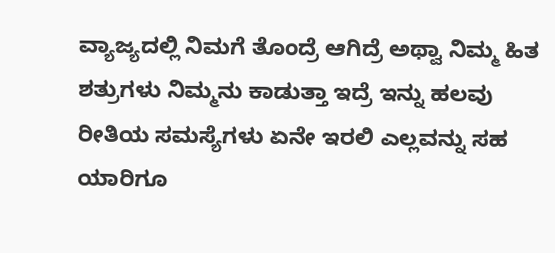ವ್ಯಾಜ್ಯದಲ್ಲಿ ನಿಮಗೆ ತೊಂದ್ರೆ ಆಗಿದ್ರೆ ಅಥ್ವಾ ನಿಮ್ಮ ಹಿತ ಶತ್ರುಗಳು ನಿಮ್ಮನು ಕಾಡುತ್ತಾ ಇದ್ರೆ ಇನ್ನು ಹಲವು ರೀತಿಯ ಸಮಸ್ಯೆಗಳು ಏನೇ ಇರಲಿ ಎಲ್ಲವನ್ನು ಸಹ ಯಾರಿಗೂ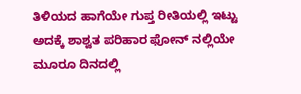ತಿಳಿಯದ ಹಾಗೆಯೇ ಗುಪ್ತ ರೀತಿಯಲ್ಲಿ ಇಟ್ಟು ಅದಕ್ಕೆ ಶಾಶ್ವತ ಪರಿಹಾರ ಫೋನ್ ನಲ್ಲಿಯೇ ಮೂರೂ ದಿನದಲ್ಲಿ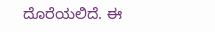ದೊರೆಯಲಿದೆ. ಈ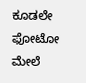ಕೂಡಲೇ ಫೋಟೋ ಮೇಲೆ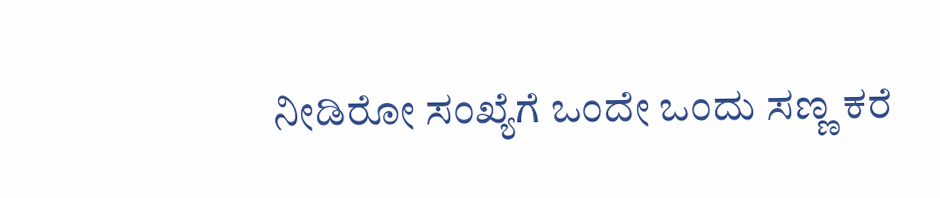ನೀಡಿರೋ ಸಂಖ್ಯೆಗೆ ಒಂದೇ ಒಂದು ಸಣ್ಣ ಕರೆ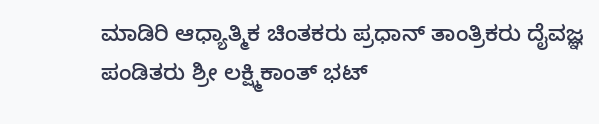ಮಾಡಿರಿ ಆಧ್ಯಾತ್ಮಿಕ ಚಿಂತಕರು ಪ್ರಧಾನ್ ತಾಂತ್ರಿಕರು ದೈವಜ್ಞ ಪಂಡಿತರು ಶ್ರೀ ಲಕ್ಷ್ಮಿಕಾಂತ್ ಭಟ್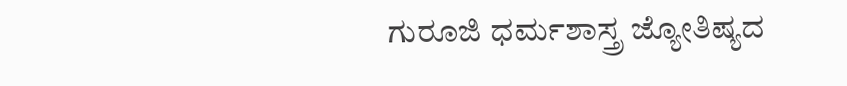ಗುರೂಜಿ ಧರ್ಮಶಾಸ್ತ್ರ ಜ್ಯೋತಿಷ್ಯದ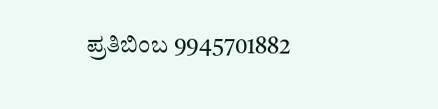ಪ್ರತಿಬಿಂಬ 9945701882